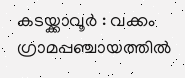കടയ്ക്കാവൂർ : വക്കം ഗ്രാമപ്പഞ്ചായത്തിൽ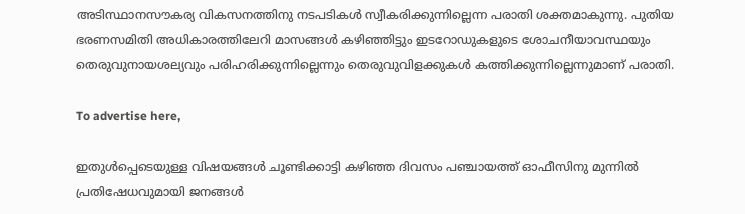അടിസ്ഥാനസൗകര്യ വികസനത്തിനു നടപടികൾ സ്വീകരിക്കുന്നില്ലെന്ന പരാതി ശക്തമാകുന്നു. പുതിയ ഭരണസമിതി അധികാരത്തിലേറി മാസങ്ങൾ കഴിഞ്ഞിട്ടും ഇടറോഡുകളുടെ ശോചനീയാവസ്ഥയും തെരുവുനായശല്യവും പരിഹരിക്കുന്നില്ലെന്നും തെരുവുവിളക്കുകൾ കത്തിക്കുന്നില്ലെന്നുമാണ് പരാതി.

To advertise here,

ഇതുൾപ്പെടെയുള്ള വിഷയങ്ങൾ ചൂണ്ടിക്കാട്ടി കഴിഞ്ഞ ദിവസം പഞ്ചായത്ത് ഓഫീസിനു മുന്നിൽ പ്രതിഷേധവുമായി ജനങ്ങൾ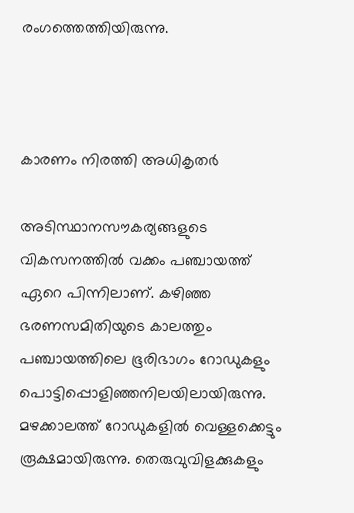രംഗത്തെത്തിയിരുന്നു.



കാരണം നിരത്തി അധികൃതർ

അടിസ്ഥാനസൗകര്യങ്ങളുടെ വികസനത്തിൽ വക്കം പഞ്ചായത്ത് ഏറെ പിന്നിലാണ്. കഴിഞ്ഞ ഭരണസമിതിയുടെ കാലത്തും പഞ്ചായത്തിലെ ഭൂരിഭാഗം റോഡുകളും പൊട്ടിപ്പൊളിഞ്ഞനിലയിലായിരുന്നു. മഴക്കാലത്ത് റോഡുകളിൽ വെള്ളക്കെട്ടും രൂക്ഷമായിരുന്നു. തെരുവുവിളക്കുകളും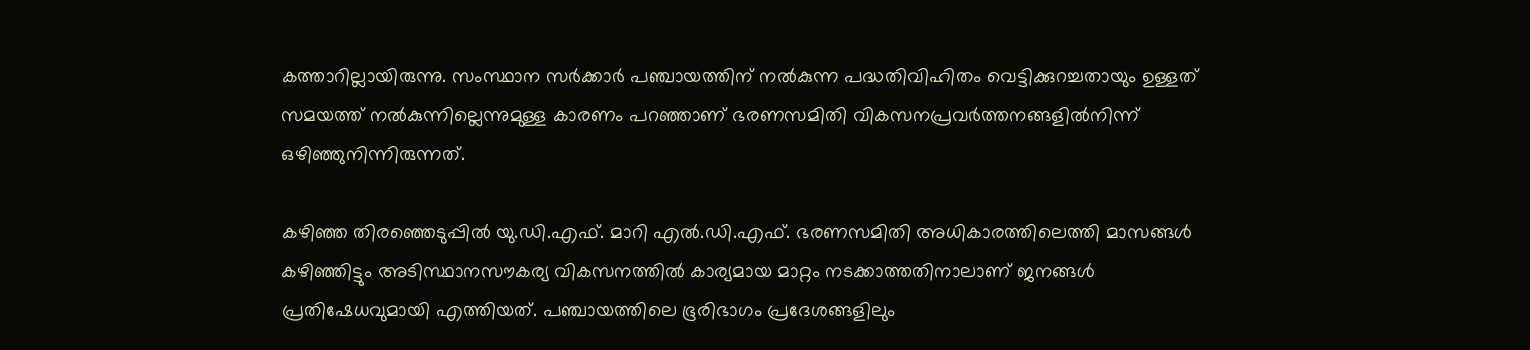കത്താറില്ലായിരുന്നു. സംസ്ഥാന സർക്കാർ പഞ്ചായത്തിന് നൽകുന്ന പദ്ധതിവിഹിതം വെട്ടിക്കുറച്ചതായും ഉള്ളത് സമയത്ത് നൽകുന്നില്ലെന്നുമുള്ള കാരണം പറഞ്ഞാണ് ഭരണസമിതി വികസനപ്രവർത്തനങ്ങളിൽനിന്ന്‌ ഒഴിഞ്ഞുനിന്നിരുന്നത്.

കഴിഞ്ഞ തിരഞ്ഞെടുപ്പിൽ യു.ഡി.എഫ്. മാറി എൽ.ഡി.എഫ്. ഭരണസമിതി അധികാരത്തിലെത്തി മാസങ്ങൾ കഴിഞ്ഞിട്ടും അടിസ്ഥാനസൗകര്യ വികസനത്തിൽ കാര്യമായ മാറ്റം നടക്കാത്തതിനാലാണ് ജനങ്ങൾ പ്രതിഷേധവുമായി എത്തിയത്. പഞ്ചായത്തിലെ ഭൂരിഭാഗം പ്രദേശങ്ങളിലും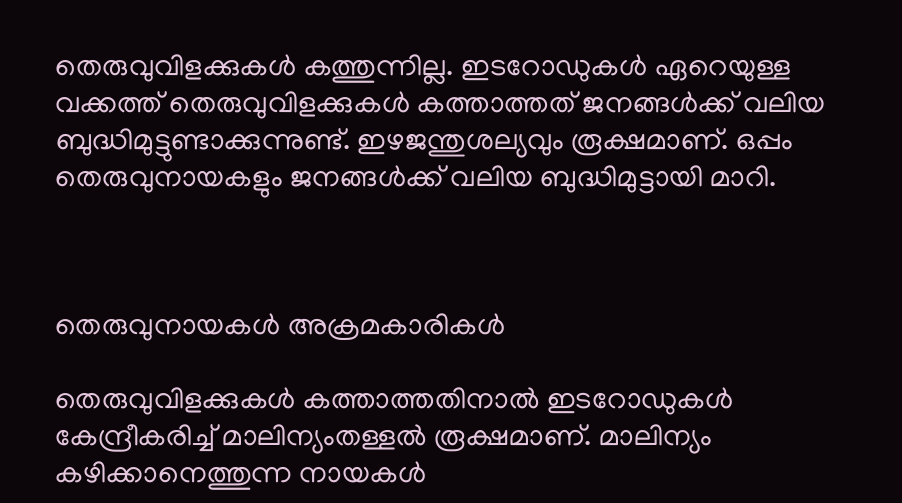തെരുവുവിളക്കുകൾ കത്തുന്നില്ല. ഇടറോഡുകൾ ഏറെയുള്ള വക്കത്ത് തെരുവുവിളക്കുകൾ കത്താത്തത് ജനങ്ങൾക്ക് വലിയ ബുദ്ധിമുട്ടുണ്ടാക്കുന്നുണ്ട്. ഇഴജന്തുശല്യവും രൂക്ഷമാണ്. ഒപ്പം തെരുവുനായകളും ജനങ്ങൾക്ക് വലിയ ബുദ്ധിമുട്ടായി മാറി.



തെരുവുനായകൾ അക്രമകാരികൾ

തെരുവുവിളക്കുകൾ കത്താത്തതിനാൽ ഇടറോഡുകൾ കേന്ദ്രീകരിച്ച് മാലിന്യംതള്ളൽ രൂക്ഷമാണ്. മാലിന്യം കഴിക്കാനെത്തുന്ന നായകൾ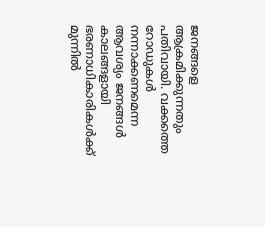ജനങ്ങളെ ആക്രമിക്കുന്നതും പതിവായി. വക്കത്തെ റോഡുകൾ നന്നാക്കണമെന്ന ആവശ്യം ജനങ്ങൾ കാലങ്ങളായി ഭരണാധികാരികൾക്ക് മുന്നിൽ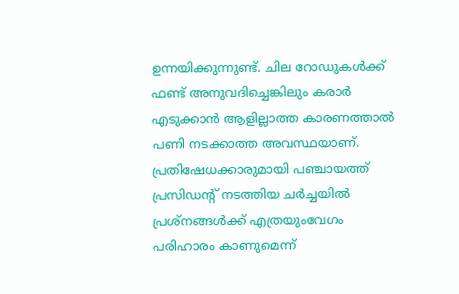ഉന്നയിക്കുന്നുണ്ട്. ചില റോഡുകൾക്ക് ഫണ്ട് അനുവദിച്ചെങ്കിലും കരാർ എടുക്കാൻ ആളില്ലാത്ത കാരണത്താൽ പണി നടക്കാത്ത അവസ്ഥയാണ്. പ്രതിഷേധക്കാരുമായി പഞ്ചായത്ത് പ്രസിഡന്റ് നടത്തിയ ചർച്ചയിൽ പ്രശ്‌നങ്ങൾക്ക് എത്രയുംവേഗം പരിഹാരം കാണുമെന്ന്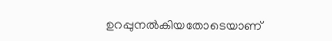ഉറപ്പുനൽകിയതോടെയാണ്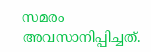സമരം അവസാനിപ്പിച്ചത്.